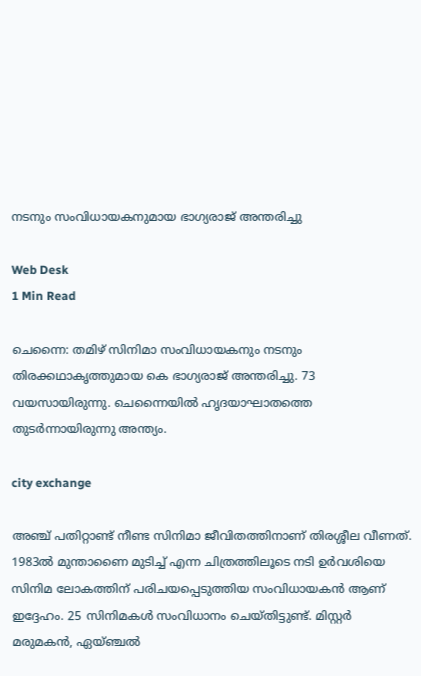നടനും സംവിധായകനുമായ ഭാഗ്യരാജ് അന്തരിച്ചു

Web Desk
1 Min Read

ചെന്നൈ: തമിഴ് സിനിമാ സംവിധായകനും നടനും തിരക്കഥാകൃത്തുമായ കെ ഭാഗ്യരാജ് അന്തരിച്ചു. 73 വയസായിരുന്നു. ചെന്നൈയില്‍ ഹൃദയാഘാതത്തെ തുടര്‍ന്നായിരുന്നു അന്ത്യം.

city exchange

അഞ്ച് പതിറ്റാണ്ട് നീണ്ട സിനിമാ ജീവിതത്തിനാണ് തിരശ്ശീല വീണത്. 1983ല്‍ മുന്താണൈ മുടിച്ച് എന്ന ചിത്രത്തിലൂടെ നടി ഉര്‍വശിയെ സിനിമ ലോകത്തിന് പരിചയപ്പെടുത്തിയ സംവിധായകന്‍ ആണ് ഇദ്ദേഹം. 25 സിനിമകള്‍ സംവിധാനം ചെയ്തിട്ടുണ്ട്. മിസ്റ്റര്‍ മരുമകന്‍, ഏയ്ഞ്ചല്‍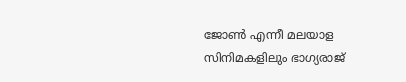ജോണ്‍ എന്നീ മലയാള സിനിമകളിലും ഭാഗ്യരാജ്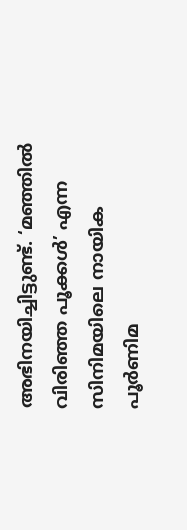അഭിനയിച്ചിട്ടുണ്ട്. ‘മഞ്ഞില്‍ വിരിഞ്ഞ പൂക്കള്‍’ എന്ന സിനിമയിലെ നായിക പൂര്‍ണിമ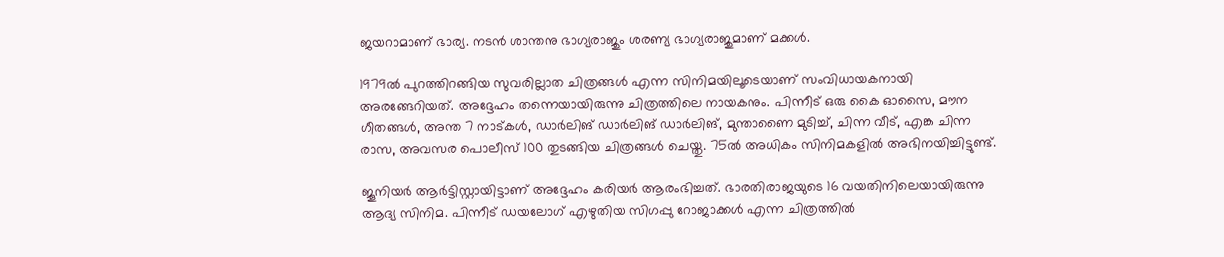ജയറാമാണ് ഭാര്യ. നടന്‍ ശാന്തനു ഭാഗ്യരാജും ശരണ്യ ഭാഗ്യരാജുമാണ് മക്കള്‍.

1979ല്‍ പുറത്തിറങ്ങിയ സുവരില്ലാത ചിത്രങ്ങള്‍ എന്ന സിനിമയിലൂടെയാണ് സംവിധായകനായി അരങ്ങേറിയത്. അദ്ദേഹം തന്നെയായിരുന്നു ചിത്രത്തിലെ നായകനും. പിന്നീട് ഒരു കൈ ഓസൈ, മൗന ഗീതങ്ങള്‍, അന്ത 7 നാട്കള്‍, ഡാര്‍ലിങ് ഡാര്‍ലിങ് ഡാര്‍ലിങ്, മുന്താണൈ മുടിച്ച്, ചിന്ന വീട്, എങ്ക ചിന്ന രാസ, അവസര പൊലീസ് 100 തുടങ്ങിയ ചിത്രങ്ങള്‍ ചെയ്തു. 75ല്‍ അധികം സിനിമകളില്‍ അഭിനയിച്ചിട്ടുണ്ട്.

ജൂനിയര്‍ ആര്‍ട്ടിസ്റ്റായിട്ടാണ് അദ്ദേഹം കരിയര്‍ ആരംഭിച്ചത്. ഭാരതിരാജയുടെ 16 വയതിനിലെയായിരുന്നു ആദ്യ സിനിമ. പിന്നീട് ഡയലോഗ് എഴുതിയ സിഗപ്പു റോജാക്കള്‍ എന്ന ചിത്രത്തില്‍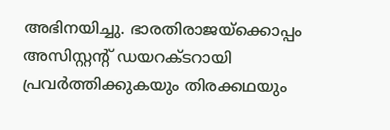അഭിനയിച്ചു. ഭാരതിരാജയ്ക്കൊപ്പം അസിസ്റ്റന്റ് ഡയറക്ടറായി പ്രവര്‍ത്തിക്കുകയും തിരക്കഥയും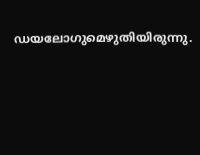ഡയലോഗുമെഴുതിയിരുന്നു.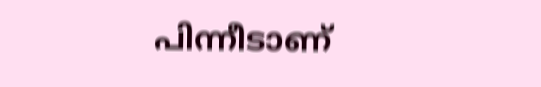പിന്നീടാണ്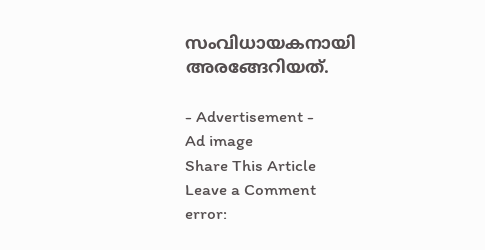സംവിധായകനായി അരങ്ങേറിയത്.

- Advertisement -
Ad image
Share This Article
Leave a Comment
error: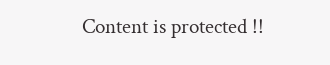Content is protected !!